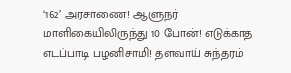‘162’ அரசாணை! ஆளுநர் மாளிகையிலிருந்து 10 போன்! எடுக்காத எடப்பாடி பழனிசாமி! தளவாய் சுந்தரம்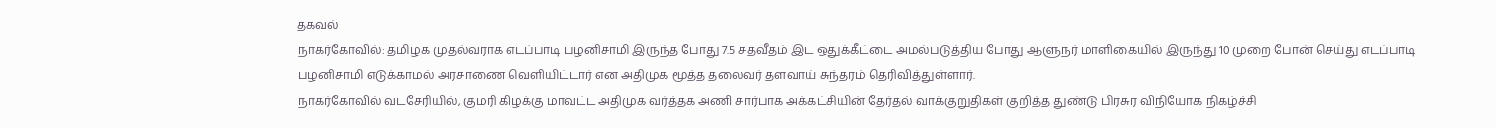தகவல்
நாகர்கோவில்: தமிழக முதல்வராக எடப்பாடி பழனிசாமி இருந்த போது 7.5 சதவீதம் இட ஒதுக்கீட்டை அமல்படுத்திய போது ஆளுநர் மாளிகையில் இருந்து 10 முறை போன் செய்து எடப்பாடி பழனிசாமி எடுக்காமல் அரசாணை வெளியிட்டார் என அதிமுக மூத்த தலைவர் தளவாய் சுந்தரம் தெரிவித்துள்ளார்.
நாகர்கோவில் வடசேரியில், குமரி கிழக்கு மாவட்ட அதிமுக வர்த்தக அணி சார்பாக அக்கட்சியின் தேர்தல் வாக்குறுதிகள் குறித்த துண்டு பிரசுர விநியோக நிகழ்ச்சி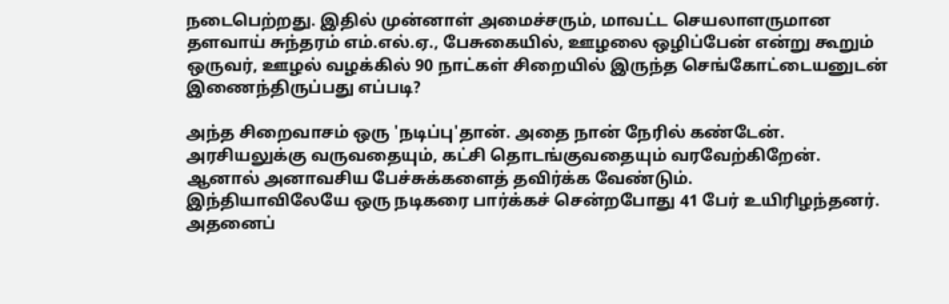நடைபெற்றது. இதில் முன்னாள் அமைச்சரும், மாவட்ட செயலாளருமான தளவாய் சுந்தரம் எம்.எல்.ஏ., பேசுகையில், ஊழலை ஒழிப்பேன் என்று கூறும் ஒருவர், ஊழல் வழக்கில் 90 நாட்கள் சிறையில் இருந்த செங்கோட்டையனுடன் இணைந்திருப்பது எப்படி?

அந்த சிறைவாசம் ஒரு 'நடிப்பு'தான். அதை நான் நேரில் கண்டேன். அரசியலுக்கு வருவதையும், கட்சி தொடங்குவதையும் வரவேற்கிறேன். ஆனால் அனாவசிய பேச்சுக்களைத் தவிர்க்க வேண்டும்.
இந்தியாவிலேயே ஒரு நடிகரை பார்க்கச் சென்றபோது 41 பேர் உயிரிழந்தனர். அதனைப்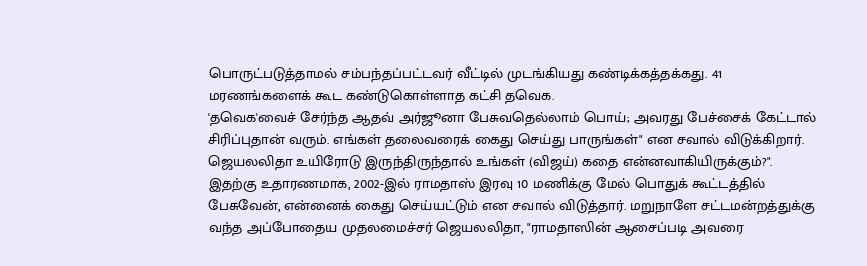பொருட்படுத்தாமல் சம்பந்தப்பட்டவர் வீட்டில் முடங்கியது கண்டிக்கத்தக்கது. 41 மரணங்களைக் கூட கண்டுகொள்ளாத கட்சி தவெக.
'தவெக'வைச் சேர்ந்த ஆதவ் அர்ஜூனா பேசுவதெல்லாம் பொய்; அவரது பேச்சைக் கேட்டால் சிரிப்புதான் வரும். எங்கள் தலைவரைக் கைது செய்து பாருங்கள்" என சவால் விடுக்கிறார். ஜெயலலிதா உயிரோடு இருந்திருந்தால் உங்கள் (விஜய்) கதை என்னவாகியிருக்கும்?".
இதற்கு உதாரணமாக, 2002-இல் ராமதாஸ் இரவு 10 மணிக்கு மேல் பொதுக் கூட்டத்தில் பேசுவேன், என்னைக் கைது செய்யட்டும் என சவால் விடுத்தார். மறுநாளே சட்டமன்றத்துக்கு வந்த அப்போதைய முதலமைச்சர் ஜெயலலிதா, "ராமதாஸின் ஆசைப்படி அவரை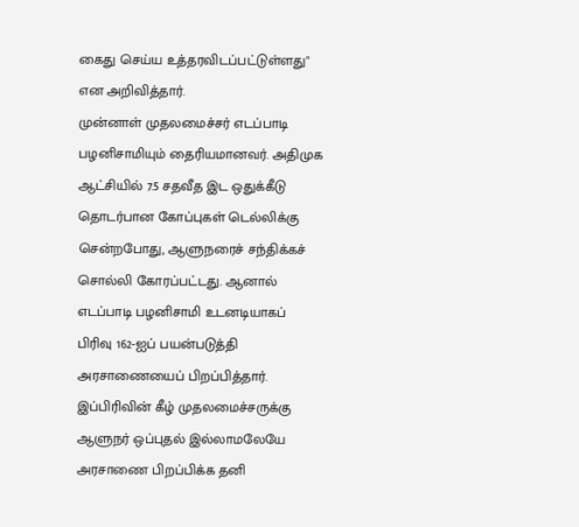கைது செய்ய உத்தரவிடப்பட்டுள்ளது" என அறிவித்தார்.
முன்னாள் முதலமைச்சர் எடப்பாடி பழனிசாமியும் தைரியமானவர். அதிமுக ஆட்சியில் 7.5 சதவீத இட ஒதுக்கீடு தொடர்பான கோப்புகள் டெல்லிக்கு சென்றபோது, ஆளுநரைச் சந்திக்கச் சொல்லி கோரப்பட்டது. ஆனால் எடப்பாடி பழனிசாமி உடனடியாகப் பிரிவு 162-ஐப் பயன்படுத்தி அரசாணையைப் பிறப்பித்தார்.
இப்பிரிவின் கீழ் முதலமைச்சருக்கு ஆளுநர் ஒப்புதல் இல்லாமலேயே அரசாணை பிறப்பிக்க தனி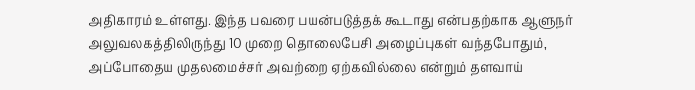அதிகாரம் உள்ளது. இந்த பவரை பயன்படுத்தக் கூடாது என்பதற்காக ஆளுநர் அலுவலகத்திலிருந்து 10 முறை தொலைபேசி அழைப்புகள் வந்தபோதும், அப்போதைய முதலமைச்சர் அவற்றை ஏற்கவில்லை என்றும் தளவாய்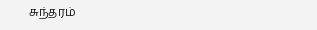சுந்தரம்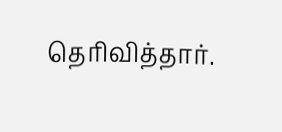தெரிவித்தார்.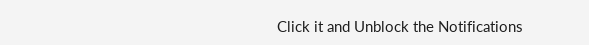Click it and Unblock the Notifications